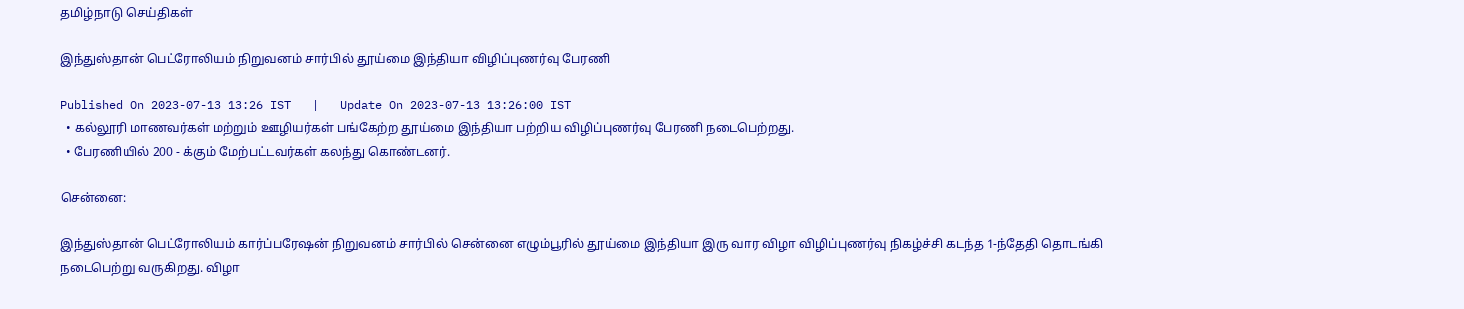தமிழ்நாடு செய்திகள்

இந்துஸ்தான் பெட்ரோலியம் நிறுவனம் சார்பில் தூய்மை இந்தியா விழிப்புணர்வு பேரணி

Published On 2023-07-13 13:26 IST   |   Update On 2023-07-13 13:26:00 IST
  • கல்லூரி மாணவர்கள் மற்றும் ஊழியர்கள் பங்கேற்ற தூய்மை இந்தியா பற்றிய விழிப்புணர்வு பேரணி நடைபெற்றது.
  • பேரணியில் 200 - க்கும் மேற்பட்டவர்கள் கலந்து கொண்டனர்.

சென்னை:

இந்துஸ்தான் பெட்ரோலியம் கார்ப்பரேஷன் நிறுவனம் சார்பில் சென்னை எழும்பூரில் தூய்மை இந்தியா இரு வார விழா விழிப்புணர்வு நிகழ்ச்சி கடந்த 1-ந்தேதி தொடங்கி நடைபெற்று வருகிறது. விழா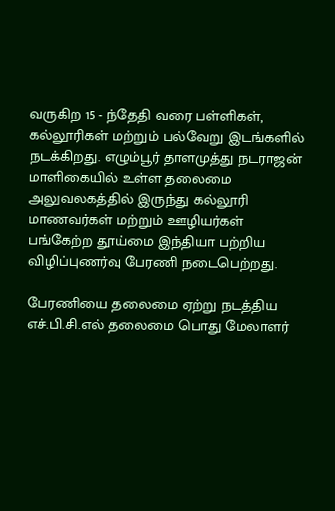வருகிற 15 - ந்தேதி வரை பள்ளிகள், கல்லூரிகள் மற்றும் பல்வேறு இடங்களில் நடக்கிறது. எழும்பூர் தாளமுத்து நடராஜன் மாளிகையில் உள்ள தலைமை அலுவலகத்தில் இருந்து கல்லூரி மாணவர்கள் மற்றும் ஊழியர்கள் பங்கேற்ற தூய்மை இந்தியா பற்றிய விழிப்புணர்வு பேரணி நடைபெற்றது.

பேரணியை தலைமை ஏற்று நடத்திய எச்.பி.சி.எல் தலைமை பொது மேலாளர்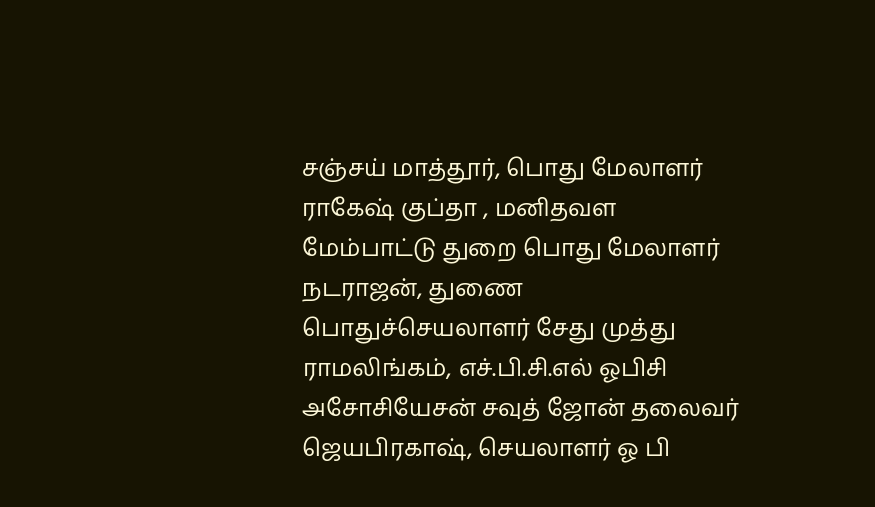சஞ்சய் மாத்தூர், பொது மேலாளர் ராகேஷ் குப்தா , மனிதவள மேம்பாட்டு துறை பொது மேலாளர் நடராஜன், துணை பொதுச்செயலாளர் சேது முத்து ராமலிங்கம், எச்.பி.சி.எல் ஓபிசி அசோசியேசன் சவுத் ஜோன் தலைவர் ஜெயபிரகாஷ், செயலாளர் ஓ பி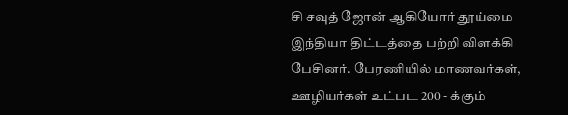சி சவுத் ஜோன் ஆகியோர் தூய்மை இந்தியா திட்டத்தை பற்றி விளக்கி பேசினர். பேரணியில் மாணவர்கள், ஊழியர்கள் உட்பட 200 - க்கும்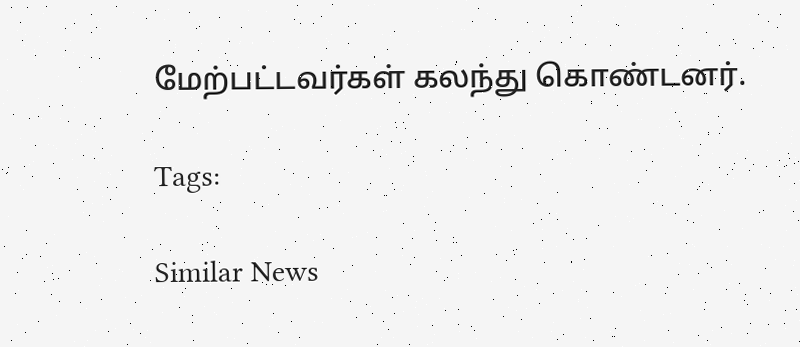மேற்பட்டவர்கள் கலந்து கொண்டனர்.

Tags:

Similar News